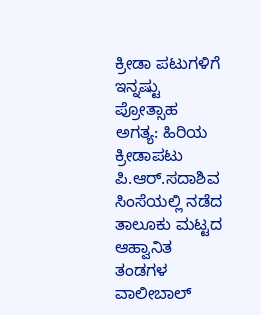ಕ್ರೀಡಾ ಪಟುಗಳಿಗೆ ಇನ್ನಷ್ಟು ಪ್ರೋತ್ಸಾಹ ಅಗತ್ಯ: ಹಿರಿಯ ಕ್ರೀಡಾಪಟು ಪಿ.ಆರ್.ಸದಾಶಿವ
ಸಿಂಸೆಯಲ್ಲಿ ನಡೆದ ತಾಲೂಕು ಮಟ್ಟದ ಆಹ್ವಾನಿತ ತಂಡಗಳ ವಾಲೀಬಾಲ್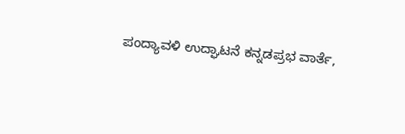ಪಂದ್ಯಾವಳಿ ಉದ್ಘಾಟನೆ ಕನ್ನಡಪ್ರಭ ವಾರ್ತೆ,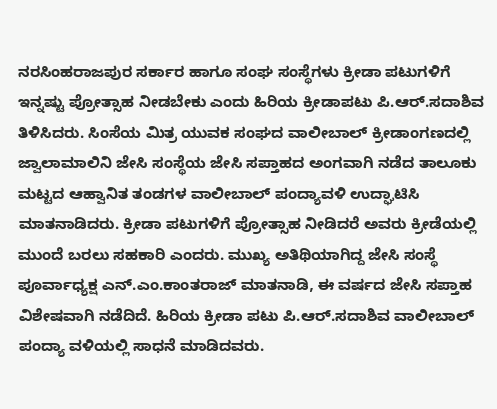ನರಸಿಂಹರಾಜಪುರ ಸರ್ಕಾರ ಹಾಗೂ ಸಂಘ ಸಂಸ್ಥೆಗಳು ಕ್ರೀಡಾ ಪಟುಗಳಿಗೆ ಇನ್ನಷ್ಟು ಪ್ರೋತ್ಸಾಹ ನೀಡಬೇಕು ಎಂದು ಹಿರಿಯ ಕ್ರೀಡಾಪಟು ಪಿ.ಆರ್.ಸದಾಶಿವ ತಿಳಿಸಿದರು. ಸಿಂಸೆಯ ಮಿತ್ರ ಯುವಕ ಸಂಘದ ವಾಲೀಬಾಲ್ ಕ್ರೀಡಾಂಗಣದಲ್ಲಿ ಜ್ವಾಲಾಮಾಲಿನಿ ಜೇಸಿ ಸಂಸ್ಥೆಯ ಜೇಸಿ ಸಪ್ತಾಹದ ಅಂಗವಾಗಿ ನಡೆದ ತಾಲೂಕು ಮಟ್ಟದ ಆಹ್ವಾನಿತ ತಂಡಗಳ ವಾಲೀಬಾಲ್ ಪಂದ್ಯಾವಳಿ ಉದ್ಘಾಟಿಸಿ ಮಾತನಾಡಿದರು. ಕ್ರೀಡಾ ಪಟುಗಳಿಗೆ ಪ್ರೋತ್ಸಾಹ ನೀಡಿದರೆ ಅವರು ಕ್ರೀಡೆಯಲ್ಲಿ ಮುಂದೆ ಬರಲು ಸಹಕಾರಿ ಎಂದರು. ಮುಖ್ಯ ಅತಿಥಿಯಾಗಿದ್ದ ಜೇಸಿ ಸಂಸ್ಥೆ ಪೂರ್ವಾಧ್ಯಕ್ಷ ಎನ್.ಎಂ.ಕಾಂತರಾಜ್ ಮಾತನಾಡಿ, ಈ ವರ್ಷದ ಜೇಸಿ ಸಪ್ತಾಹ ವಿಶೇಷವಾಗಿ ನಡೆದಿದೆ. ಹಿರಿಯ ಕ್ರೀಡಾ ಪಟು ಪಿ.ಆರ್.ಸದಾಶಿವ ವಾಲೀಬಾಲ್ ಪಂದ್ಯಾ ವಳಿಯಲ್ಲಿ ಸಾಧನೆ ಮಾಡಿದವರು.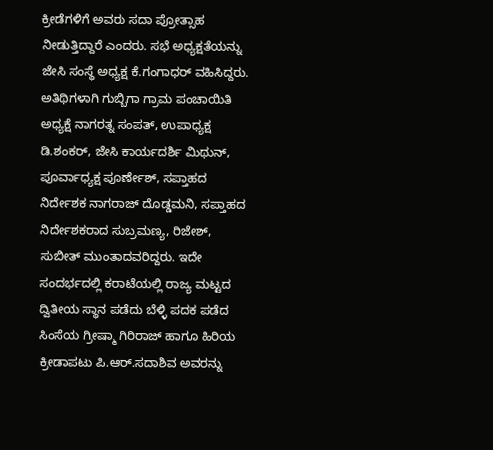ಕ್ರೀಡೆಗಳಿಗೆ ಅವರು ಸದಾ ಪ್ರೋತ್ಸಾಹ ನೀಡುತ್ತಿದ್ದಾರೆ ಎಂದರು. ಸಭೆ ಅಧ್ಯಕ್ಷತೆಯನ್ನು ಜೇಸಿ ಸಂಸ್ಥೆ ಅಧ್ಯಕ್ಷ ಕೆ.ಗಂಗಾಧರ್ ವಹಿಸಿದ್ದರು. ಅತಿಥಿಗಳಾಗಿ ಗುಬ್ಬಿಗಾ ಗ್ರಾಮ ಪಂಚಾಯಿತಿ ಅಧ್ಯಕ್ಷೆ ನಾಗರತ್ನ ಸಂಪತ್, ಉಪಾಧ್ಯಕ್ಷ ಡಿ.ಶಂಕರ್, ಜೇಸಿ ಕಾರ್ಯದರ್ಶಿ ಮಿಥುನ್, ಪೂರ್ವಾಧ್ಯಕ್ಷ ಪೂರ್ಣೇಶ್, ಸಪ್ತಾಹದ ನಿರ್ದೇಶಕ ನಾಗರಾಜ್ ದೊಡ್ಡಮನಿ, ಸಪ್ತಾಹದ ನಿರ್ದೇಶಕರಾದ ಸುಬ್ರಮಣ್ಯ, ರಿಜೇಶ್, ಸುಬೀತ್ ಮುಂತಾದವರಿದ್ದರು. ಇದೇ ಸಂದರ್ಭದಲ್ಲಿ ಕರಾಟೆಯಲ್ಲಿ ರಾಜ್ಯ ಮಟ್ಟದ ದ್ವಿತೀಯ ಸ್ಥಾನ ಪಡೆದು ಬೆಳ್ಳಿ ಪದಕ ಪಡೆದ ಸಿಂಸೆಯ ಗ್ರೀಷ್ಮಾ ಗಿರಿರಾಜ್ ಹಾಗೂ ಹಿರಿಯ ಕ್ರೀಡಾಪಟು ಪಿ.ಆರ್.ಸದಾಶಿವ ಅವರನ್ನು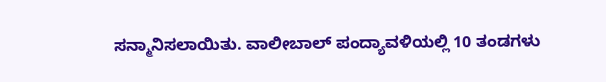ಸನ್ಮಾನಿಸಲಾಯಿತು. ವಾಲೀಬಾಲ್ ಪಂದ್ಯಾವಳಿಯಲ್ಲಿ 10 ತಂಡಗಳು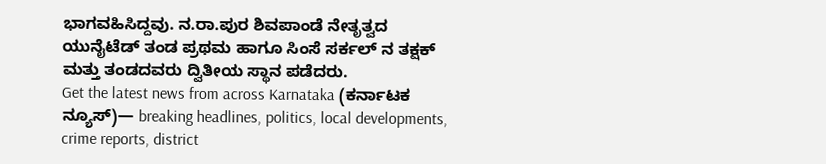ಭಾಗವಹಿಸಿದ್ದವು. ನ.ರಾ.ಪುರ ಶಿವಪಾಂಡೆ ನೇತೃತ್ವದ ಯುನೈಟೆಡ್ ತಂಡ ಪ್ರಥಮ ಹಾಗೂ ಸಿಂಸೆ ಸರ್ಕಲ್ ನ ತಕ್ಷಕ್ ಮತ್ತು ತಂಡದವರು ದ್ವಿತೀಯ ಸ್ಥಾನ ಪಡೆದರು.
Get the latest news from across Karnataka (ಕರ್ನಾಟಕ ನ್ಯೂಸ್)— breaking headlines, politics, local developments, crime reports, district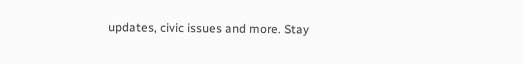updates, civic issues and more. Stay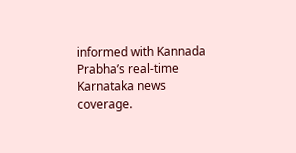informed with Kannada Prabha’s real‑time Karnataka news coverage.